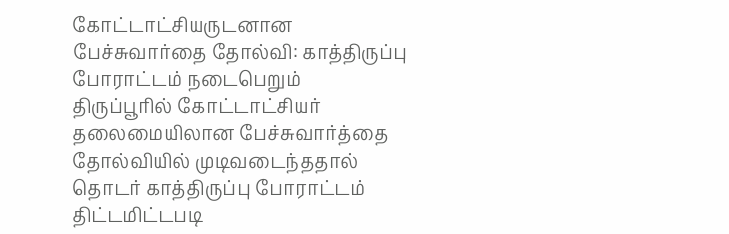கோட்டாட்சியருடனான பேச்சுவார்தை தோல்வி: காத்திருப்பு போராட்டம் நடைபெறும்
திருப்பூரில் கோட்டாட்சியர் தலைமையிலான பேச்சுவார்த்தை தோல்வியில் முடிவடைந்ததால் தொடர் காத்திருப்பு போராட்டம் திட்டமிட்டபடி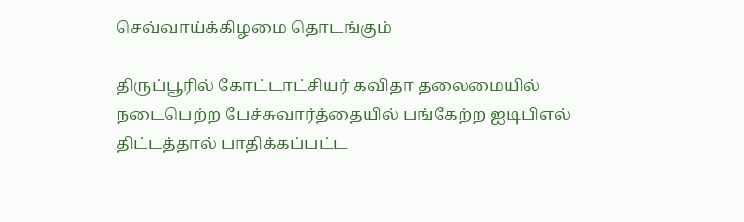செவ்வாய்க்கிழமை தொடங்கும்

திருப்பூரில் கோட்டாட்சியர் கவிதா தலைமையில் நடைபெற்ற பேச்சுவார்த்தையில் பங்கேற்ற ஐடிபிஎல் திட்டத்தால் பாதிக்கப்பட்ட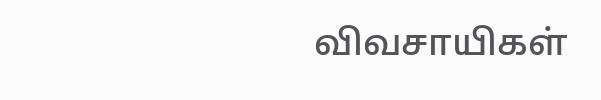விவசாயிகள்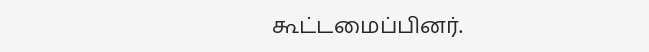கூட்டமைப்பினர்.